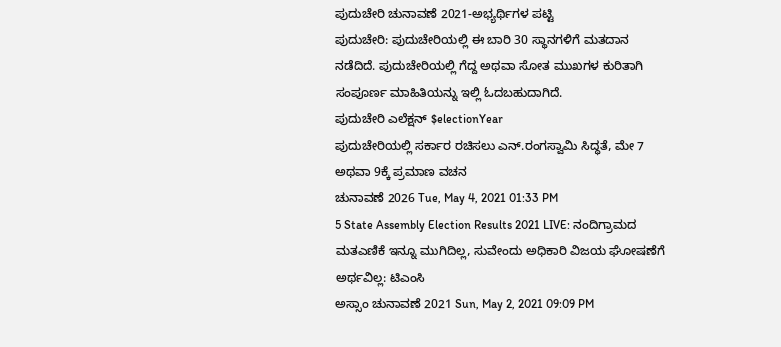ಪುದುಚೇರಿ ಚುನಾವಣೆ 2021-ಅಭ್ಯರ್ಥಿಗಳ ಪಟ್ಟಿ
ಪುದುಚೇರಿ: ಪುದುಚೇರಿಯಲ್ಲಿ ಈ ಬಾರಿ 30 ಸ್ಥಾನಗಳಿಗೆ ಮತದಾನ ನಡೆದಿದೆ. ಪುದುಚೇರಿಯಲ್ಲಿ ಗೆದ್ದ ಅಥವಾ ಸೋತ ಮುಖಗಳ ಕುರಿತಾಗಿ ಸಂಪೂರ್ಣ ಮಾಹಿತಿಯನ್ನು ಇಲ್ಲಿ ಓದಬಹುದಾಗಿದೆ.
ಪುದುಚೇರಿ ಎಲೆಕ್ಷನ್ $electionYear
ಪುದುಚೇರಿಯಲ್ಲಿ ಸರ್ಕಾರ ರಚಿಸಲು ಎನ್.ರಂಗಸ್ವಾಮಿ ಸಿದ್ಧತೆ, ಮೇ 7 ಅಥವಾ 9ಕ್ಕೆ ಪ್ರಮಾಣ ವಚನ
ಚುನಾವಣೆ 2026 Tue, May 4, 2021 01:33 PM
5 State Assembly Election Results 2021 LIVE: ನಂದಿಗ್ರಾಮದ ಮತಎಣಿಕೆ ಇನ್ನೂ ಮುಗಿದಿಲ್ಲ, ಸುವೇಂದು ಅಧಿಕಾರಿ ವಿಜಯ ಘೋಷಣೆಗೆ ಅರ್ಥವಿಲ್ಲ: ಟಿಎಂಸಿ
ಅಸ್ಸಾಂ ಚುನಾವಣೆ 2021 Sun, May 2, 2021 09:09 PM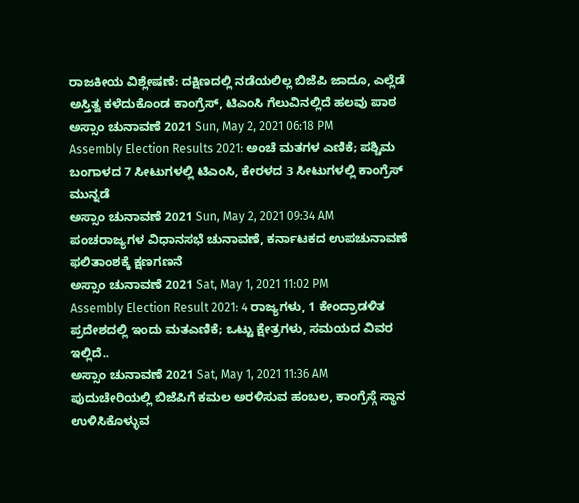ರಾಜಕೀಯ ವಿಶ್ಲೇಷಣೆ: ದಕ್ಷಿಣದಲ್ಲಿ ನಡೆಯಲಿಲ್ಲ ಬಿಜೆಪಿ ಜಾದೂ, ಎಲ್ಲೆಡೆ ಅಸ್ತಿತ್ವ ಕಳೆದುಕೊಂಡ ಕಾಂಗ್ರೆಸ್, ಟಿಎಂಸಿ ಗೆಲುವಿನಲ್ಲಿದೆ ಹಲವು ಪಾಠ
ಅಸ್ಸಾಂ ಚುನಾವಣೆ 2021 Sun, May 2, 2021 06:18 PM
Assembly Election Results 2021: ಅಂಚೆ ಮತಗಳ ಎಣಿಕೆ; ಪಶ್ಚಿಮ ಬಂಗಾಳದ 7 ಸೀಟುಗಳಲ್ಲಿ ಟಿಎಂಸಿ, ಕೇರಳದ 3 ಸೀಟುಗಳಲ್ಲಿ ಕಾಂಗ್ರೆಸ್ ಮುನ್ನಡೆ
ಅಸ್ಸಾಂ ಚುನಾವಣೆ 2021 Sun, May 2, 2021 09:34 AM
ಪಂಚರಾಜ್ಯಗಳ ವಿಧಾನಸಭೆ ಚುನಾವಣೆ, ಕರ್ನಾಟಕದ ಉಪಚುನಾವಣೆ ಫಲಿತಾಂಶಕ್ಕೆ ಕ್ಷಣಗಣನೆ
ಅಸ್ಸಾಂ ಚುನಾವಣೆ 2021 Sat, May 1, 2021 11:02 PM
Assembly Election Result 2021: 4 ರಾಜ್ಯಗಳು, 1 ಕೇಂದ್ರಾಡಳಿತ ಪ್ರದೇಶದಲ್ಲಿ ಇಂದು ಮತಎಣಿಕೆ; ಒಟ್ಟು ಕ್ಷೇತ್ರಗಳು, ಸಮಯದ ವಿವರ ಇಲ್ಲಿದೆ..
ಅಸ್ಸಾಂ ಚುನಾವಣೆ 2021 Sat, May 1, 2021 11:36 AM
ಪುದುಚೇರಿಯಲ್ಲಿ ಬಿಜೆಪಿಗೆ ಕಮಲ ಅರಳಿಸುವ ಹಂಬಲ, ಕಾಂಗ್ರೆಸ್ಗೆ ಸ್ಥಾನ ಉಳಿಸಿಕೊಳ್ಳುವ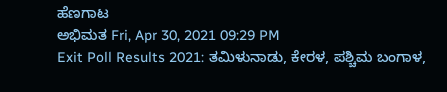ಹೆಣಗಾಟ
ಅಭಿಮತ Fri, Apr 30, 2021 09:29 PM
Exit Poll Results 2021: ತಮಿಳುನಾಡು, ಕೇರಳ, ಪಶ್ಚಿಮ ಬಂಗಾಳ,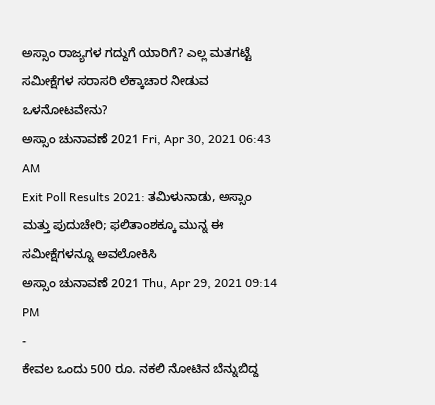ಅಸ್ಸಾಂ ರಾಜ್ಯಗಳ ಗದ್ದುಗೆ ಯಾರಿಗೆ? ಎಲ್ಲ ಮತಗಟ್ಟೆ ಸಮೀಕ್ಷೆಗಳ ಸರಾಸರಿ ಲೆಕ್ಕಾಚಾರ ನೀಡುವ ಒಳನೋಟವೇನು?
ಅಸ್ಸಾಂ ಚುನಾವಣೆ 2021 Fri, Apr 30, 2021 06:43 AM
Exit Poll Results 2021: ತಮಿಳುನಾಡು, ಅಸ್ಸಾಂ ಮತ್ತು ಪುದುಚೇರಿ; ಫಲಿತಾಂಶಕ್ಕೂ ಮುನ್ನ ಈ ಸಮೀಕ್ಷೆಗಳನ್ನೂ ಅವಲೋಕಿಸಿ
ಅಸ್ಸಾಂ ಚುನಾವಣೆ 2021 Thu, Apr 29, 2021 09:14 PM
-
ಕೇವಲ ಒಂದು 500 ರೂ. ನಕಲಿ ನೋಟಿನ ಬೆನ್ನುಬಿದ್ದ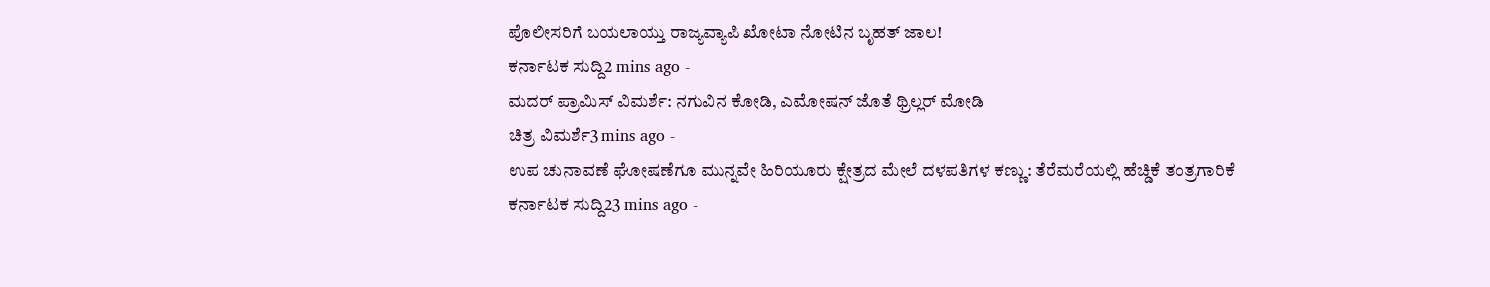ಪೊಲೀಸರಿಗೆ ಬಯಲಾಯ್ತು ರಾಜ್ಯವ್ಯಾಪಿ ಖೋಟಾ ನೋಟಿನ ಬೃಹತ್ ಜಾಲ!
ಕರ್ನಾಟಕ ಸುದ್ದಿ2 mins ago -
ಮದರ್ ಪ್ರಾಮಿಸ್ ವಿಮರ್ಶೆ: ನಗುವಿನ ಕೋಡಿ, ಎಮೋಷನ್ ಜೊತೆ ಥ್ರಿಲ್ಲರ್ ಮೋಡಿ
ಚಿತ್ರ ವಿಮರ್ಶೆ3 mins ago -
ಉಪ ಚುನಾವಣೆ ಘೋಷಣೆಗೂ ಮುನ್ನವೇ ಹಿರಿಯೂರು ಕ್ಷೇತ್ರದ ಮೇಲೆ ದಳಪತಿಗಳ ಕಣ್ಣು: ತೆರೆಮರೆಯಲ್ಲಿ ಹೆಚ್ಡಿಕೆ ತಂತ್ರಗಾರಿಕೆ
ಕರ್ನಾಟಕ ಸುದ್ದಿ23 mins ago -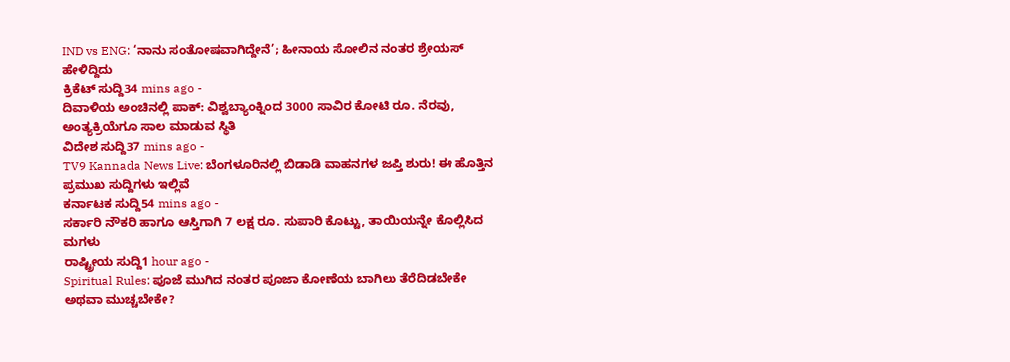IND vs ENG: ‘ನಾನು ಸಂತೋಷವಾಗಿದ್ದೇನೆ’; ಹೀನಾಯ ಸೋಲಿನ ನಂತರ ಶ್ರೇಯಸ್ ಹೇಳಿದ್ದಿದು
ಕ್ರಿಕೆಟ್ ಸುದ್ದಿ34 mins ago -
ದಿವಾಳಿಯ ಅಂಚಿನಲ್ಲಿ ಪಾಕ್: ವಿಶ್ವಬ್ಯಾಂಕ್ನಿಂದ 3000 ಸಾವಿರ ಕೋಟಿ ರೂ. ನೆರವು, ಅಂತ್ಯಕ್ರಿಯೆಗೂ ಸಾಲ ಮಾಡುವ ಸ್ಥಿತಿ
ವಿದೇಶ ಸುದ್ದಿ37 mins ago -
TV9 Kannada News Live: ಬೆಂಗಳೂರಿನಲ್ಲಿ ಬಿಡಾಡಿ ವಾಹನಗಳ ಜಪ್ತಿ ಶುರು! ಈ ಹೊತ್ತಿನ ಪ್ರಮುಖ ಸುದ್ದಿಗಳು ಇಲ್ಲಿವೆ
ಕರ್ನಾಟಕ ಸುದ್ದಿ54 mins ago -
ಸರ್ಕಾರಿ ನೌಕರಿ ಹಾಗೂ ಆಸ್ತಿಗಾಗಿ 7 ಲಕ್ಷ ರೂ. ಸುಪಾರಿ ಕೊಟ್ಟು, ತಾಯಿಯನ್ನೇ ಕೊಲ್ಲಿಸಿದ ಮಗಳು
ರಾಷ್ಟ್ರೀಯ ಸುದ್ದಿ1 hour ago -
Spiritual Rules: ಪೂಜೆ ಮುಗಿದ ನಂತರ ಪೂಜಾ ಕೋಣೆಯ ಬಾಗಿಲು ತೆರೆದಿಡಬೇಕೇ ಅಥವಾ ಮುಚ್ಚಬೇಕೇ?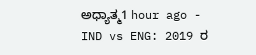ಅಧ್ಯಾತ್ಮ1 hour ago -
IND vs ENG: 2019 ರ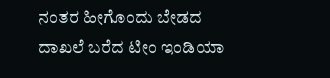ನಂತರ ಹೀಗೊಂದು ಬೇಡದ ದಾಖಲೆ ಬರೆದ ಟೀಂ ಇಂಡಿಯಾ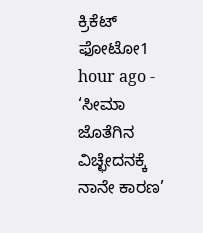ಕ್ರಿಕೆಟ್ ಫೋಟೋ1 hour ago -
‘ಸೀಮಾ ಜೊತೆಗಿನ ವಿಚ್ಛೇದನಕ್ಕೆ ನಾನೇ ಕಾರಣ’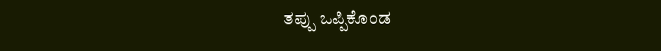ತಪ್ಪು ಒಪ್ಪಿಕೊಂಡ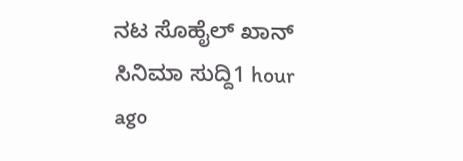ನಟ ಸೊಹೈಲ್ ಖಾನ್
ಸಿನಿಮಾ ಸುದ್ದಿ1 hour ago